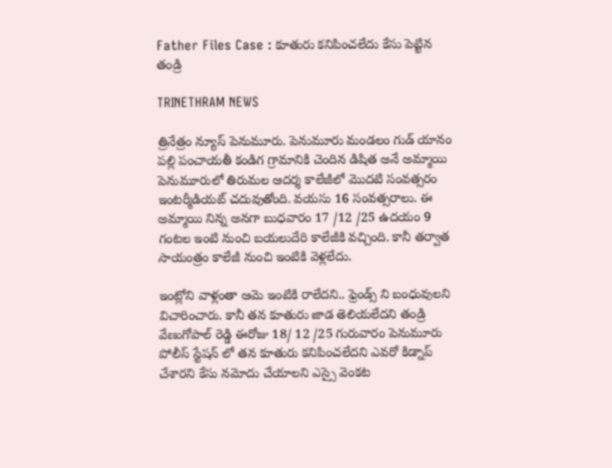Father Files Case : కూతురు కనిపించలేదు కేసు పెట్టిన తండ్రి

TRINETHRAM NEWS

త్రినేత్రం న్యూస్ పెనుమూరు. పెనుమూరు మండలం గుడ్ యానం పల్లి పంచాయతీ కండిగ గ్రామానికి చెందిన డిషిత అనే అమ్మాయి పెనుమూరులో తిరుమల ఆదర్శ కాలేజీలో మొదటి సంవత్సరం ఇంటర్మీడియట్ చదువుతోంది. వయసు 16 సంవత్సరాలు. ఈ అమ్మాయి నిన్న అనగా బుధవారం 17 /12 /25 ఉదయం 9 గంటల ఇంటి నుంచి బయలుదేరి కాలేజీకి వచ్చింది. కానీ తర్వాత సాయంత్రం కాలేజీ నుంచి ఇంటికి వెళ్లలేదు.

ఇంట్లోని వాళ్లంతా ఆమె ఇంటికి రాలేదని.. ఫ్రెండ్స్ ని బంధువులని విచారించారు. కానీ తన కూతురు జాడ తెలియలేదని తండ్రి వేణుగోపాల్ రెడ్డి ఈరోజు 18/ 12 /25 గురువారం పెనుమూరు పోలీస్ స్టేషన్ లో తన కూతురు కనిపించలేదని ఎవరో కిడ్నాప్ చేశారని కేసు నమోదు చేయాలని ఎస్సై వెంకట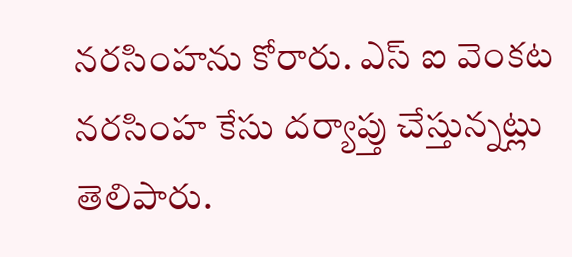నరసింహను కోరారు. ఎస్ ఐ వెంకట నరసింహ కేసు దర్యాప్తు చేస్తున్నట్లు తెలిపారు.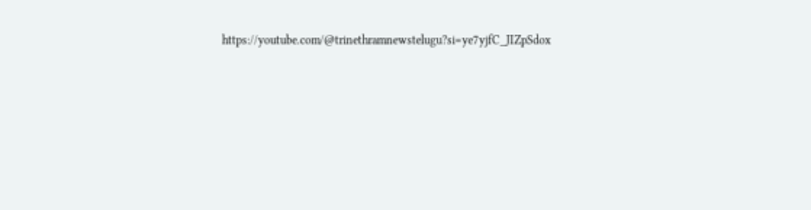https://youtube.com/@trinethramnewstelugu?si=ye7yjfC_JIZpSdox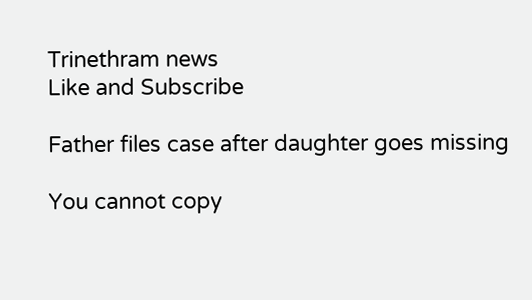Trinethram news
Like and Subscribe

Father files case after daughter goes missing

You cannot copy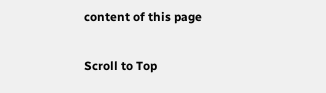content of this page

Scroll to Top